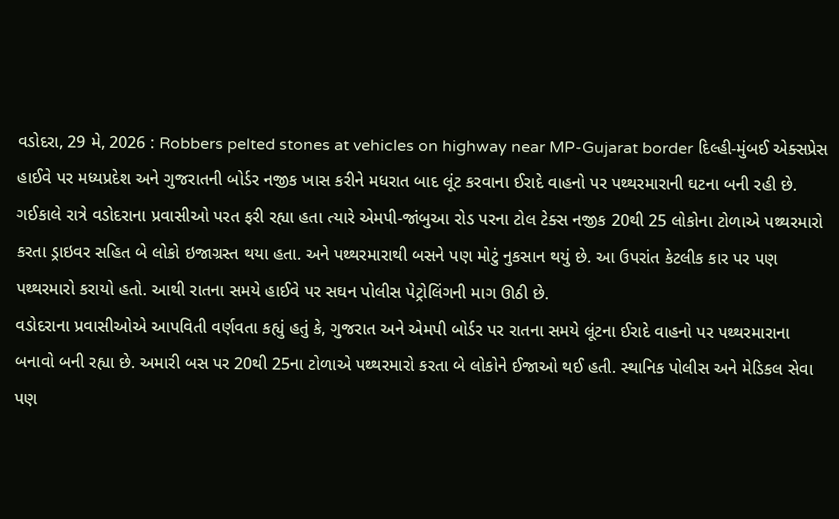વડોદરા, 29 મે, 2026 : Robbers pelted stones at vehicles on highway near MP-Gujarat border દિલ્હી-મુંબઈ એક્સપ્રેસ હાઈવે પર મધ્યપ્રદેશ અને ગુજરાતની બોર્ડર નજીક ખાસ કરીને મધરાત બાદ લૂંટ કરવાના ઈરાદે વાહનો પર પથ્થરમારાની ઘટના બની રહી છે. ગઈકાલે રાત્રે વડોદરાના પ્રવાસીઓ પરત ફરી રહ્યા હતા ત્યારે એમપી-જાંબુઆ રોડ પરના ટોલ ટેક્સ નજીક 20થી 25 લોકોના ટોળાએ પથ્થરમારો કરતા ડ્રાઇવર સહિત બે લોકો ઇજાગ્રસ્ત થયા હતા. અને પથ્થરમારાથી બસને પણ મોટું નુકસાન થયું છે. આ ઉપરાંત કેટલીક કાર પર પણ પથ્થરમારો કરાયો હતો. આથી રાતના સમયે હાઈવે પર સઘન પોલીસ પેટ્રોલિંગની માગ ઊઠી છે.
વડોદરાના પ્રવાસીઓએ આપવિતી વર્ણવતા કહ્યું હતું કે, ગુજરાત અને એમપી બોર્ડર પર રાતના સમયે લૂંટના ઈરાદે વાહનો પર પથ્થરમારાના બનાવો બની રહ્યા છે. અમારી બસ પર 20થી 25ના ટોળાએ પથ્થરમારો કરતા બે લોકોને ઈજાઓ થઈ હતી. સ્થાનિક પોલીસ અને મેડિકલ સેવા પણ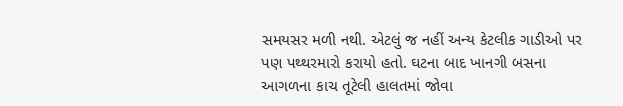સમયસર મળી નથી. એટલું જ નહીં અન્ય કેટલીક ગાડીઓ પર પણ પથ્થરમારો કરાયો હતો. ઘટના બાદ ખાનગી બસના આગળના કાચ તૂટેલી હાલતમાં જોવા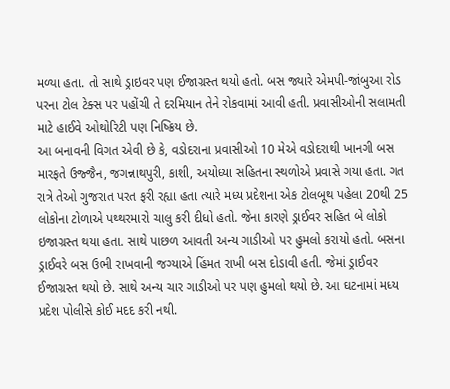મળ્યા હતા. તો સાથે ડ્રાઇવર પણ ઈજાગ્રસ્ત થયો હતો. બસ જ્યારે એમપી-જાંબુઆ રોડ પરના ટોલ ટેક્સ પર પહોંચી તે દરમિયાન તેને રોકવામાં આવી હતી. પ્રવાસીઓની સલામતી માટે હાઈવે ઓથોરિટી પણ નિષ્ક્રિય છે.
આ બનાવની વિગત એવી છે કે, વડોદરાના પ્રવાસીઓ 10 મેએ વડોદરાથી ખાનગી બસ મારફતે ઉજ્જૈન, જગન્નાથપુરી, કાશી, અયોધ્યા સહિતના સ્થળોએ પ્રવાસે ગયા હતા. ગત રાત્રે તેઓ ગુજરાત પરત ફરી રહ્યા હતા ત્યારે મધ્ય પ્રદેશના એક ટોલબૂથ પહેલા 20થી 25 લોકોના ટોળાએ પથ્થરમારો ચાલુ કરી દીધો હતો. જેના કારણે ડ્રાઈવર સહિત બે લોકો ઇજાગ્રસ્ત થયા હતા. સાથે પાછળ આવતી અન્ય ગાડીઓ પર હુમલો કરાયો હતો. બસના ડ્રાઈવરે બસ ઉભી રાખવાની જગ્યાએ હિંમત રાખી બસ દોડાવી હતી. જેમાં ડ્રાઈવર ઈજાગ્રસ્ત થયો છે. સાથે અન્ય ચાર ગાડીઓ પર પણ હુમલો થયો છે. આ ઘટનામાં મધ્ય પ્રદેશ પોલીસે કોઈ મદદ કરી નથી.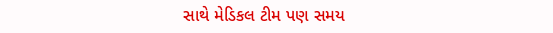સાથે મેડિકલ ટીમ પણ સમય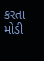કરતા મોડી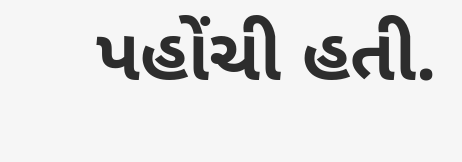પહોંચી હતી.